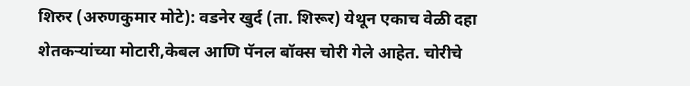शिरुर (अरुणकुमार मोटे): वडनेर खुर्द (ता. शिरूर) येथून एकाच वेळी दहा शेतकऱ्यांच्या मोटारी,केबल आणि पॅनल बॉक्स चोरी गेले आहेत. चोरीचे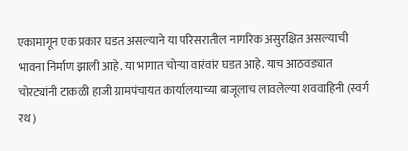एकामागून एक प्रकार घडत असल्याने या परिसरातील नागरिक असुरक्षित असल्याची भावना निर्माण झाली आहे. या भागात चोऱ्या वारंवांर घडत आहे. याच आठवड्यात चोरट्यांनी टाकळी हाजी ग्रामपंचायत कार्यालयाच्या बाजूलाच लावलेल्या शववाहिनी (स्वर्ग रथ)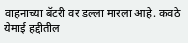वाहनाच्या बॅटरी वर डल्ला मारला आहे. कवठे येमाई हद्दीतील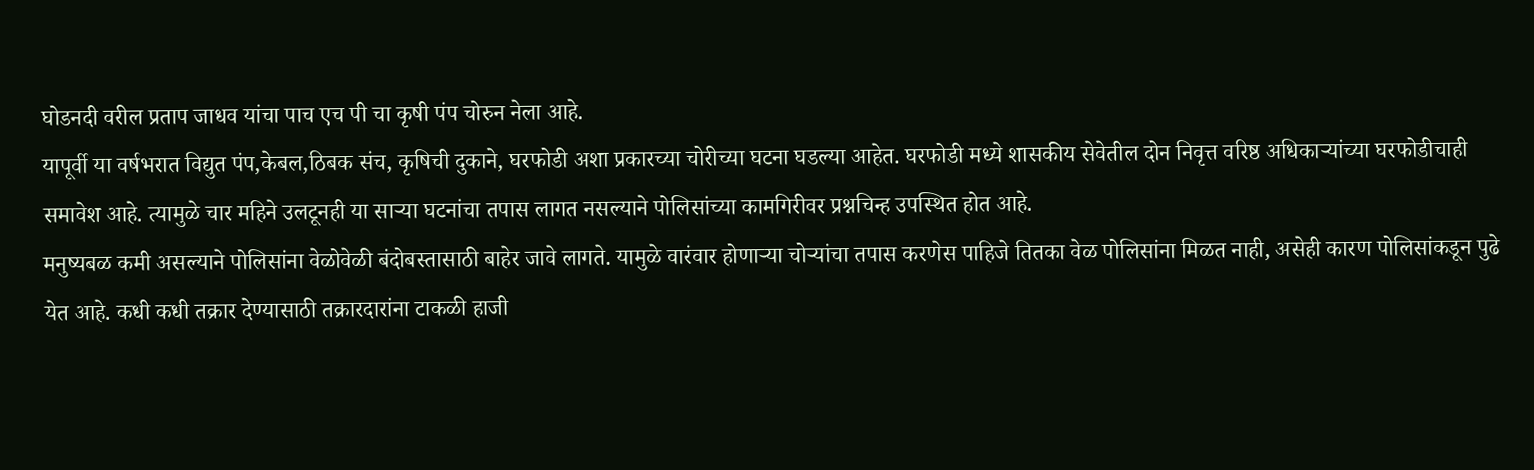घोडनदी वरील प्रताप जाधव यांचा पाच एच पी चा कृषी पंप चोरुन नेला आहे.
यापूर्वी या वर्षभरात विद्युत पंप,केबल,ठिबक संच, कृषिची दुकाने, घरफोडी अशा प्रकारच्या चोरीच्या घटना घडल्या आहेत. घरफोडी मध्ये शासकीय सेवेतील दोन निवृत्त वरिष्ठ अधिकाऱ्यांच्या घरफोडीचाही समावेश आहे. त्यामुळे चार महिने उलटूनही या साऱ्या घटनांचा तपास लागत नसल्याने पोलिसांच्या कामगिरीवर प्रश्नचिन्ह उपस्थित होत आहे.
मनुष्यबळ कमी असल्याने पोलिसांना वेळोवेळी बंदोबस्तासाठी बाहेर जावे लागते. यामुळे वारंवार होणाऱ्या चोऱ्यांचा तपास करणेस पाहिजे तितका वेळ पोलिसांना मिळत नाही, असेही कारण पोलिसांकडून पुढे येत आहे. कधी कधी तक्रार देण्यासाठी तक्रारदारांना टाकळी हाजी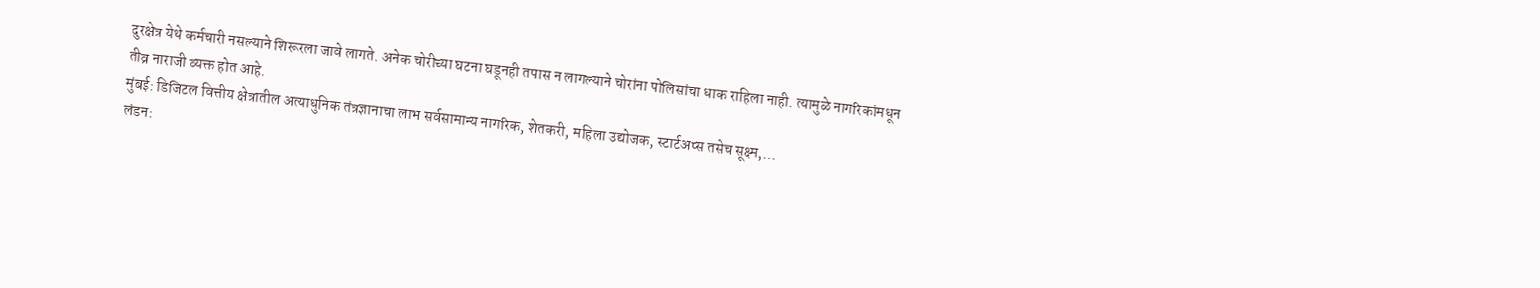दुरक्षेत्र येथे कर्मचारी नसल्याने शिरूरला जावे लागते. अनेक चोरीच्या घटना घडूनही तपास न लागल्याने चोरांना पोलिसांचा धाक राहिला नाही. त्यामुळे नागरिकांमधून तीव्र नाराजी व्यक्त होत आहे.
मुंबई: डिजिटल वित्तीय क्षेत्रातील अत्याधुनिक तंत्रज्ञानाचा लाभ सर्वसामान्य नागरिक, शेतकरी, महिला उद्योजक, स्टार्टअप्स तसेच सूक्ष्म,…
लंडन: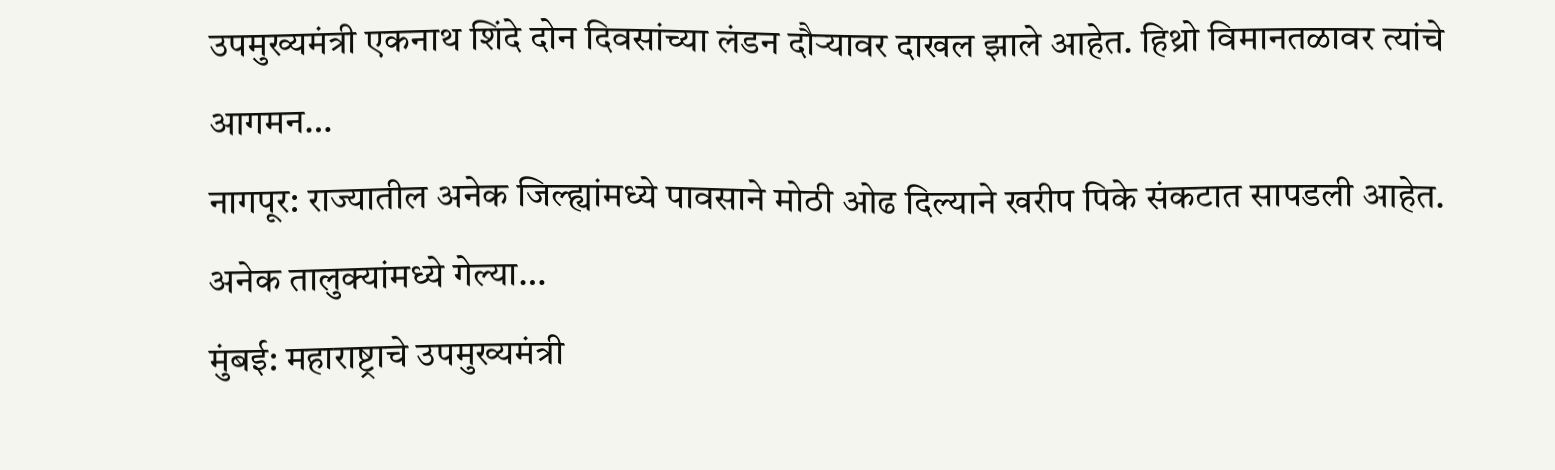उपमुख्यमंत्री एकनाथ शिंदे दोन दिवसांच्या लंडन दौऱ्यावर दाखल झाले आहेत. हिथ्रो विमानतळावर त्यांचे आगमन…
नागपूर: राज्यातील अनेक जिल्ह्यांमध्ये पावसाने मोठी ओढ दिल्याने खरीप पिके संकटात सापडली आहेत. अनेक तालुक्यांमध्ये गेल्या…
मुंबई: महाराष्ट्राचे उपमुख्यमंत्री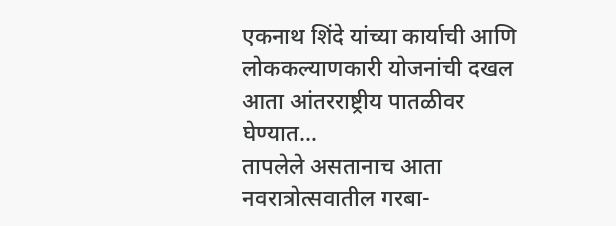एकनाथ शिंदे यांच्या कार्याची आणि लोककल्याणकारी योजनांची दखल आता आंतरराष्ट्रीय पातळीवर घेण्यात…
तापलेले असतानाच आता नवरात्रोत्सवातील गरबा-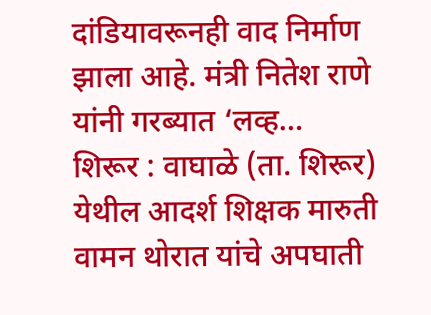दांडियावरूनही वाद निर्माण झाला आहे. मंत्री नितेश राणे यांनी गरब्यात ‘लव्ह…
शिरूर : वाघाळे (ता. शिरूर) येथील आदर्श शिक्षक मारुती वामन थोरात यांचे अपघाती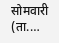सोमवारी (ता.…